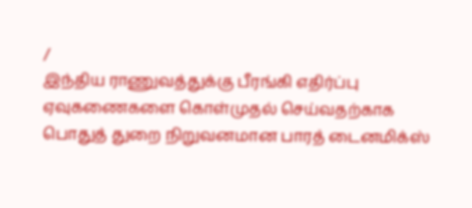/
இந்திய ராணுவத்துக்கு பீரங்கி எதிர்ப்பு ஏவுகணைகளை கொள்முதல் செய்வதற்காக பொதுத் துறை நிறுவனமான பாரத் டைனமிக்ஸ்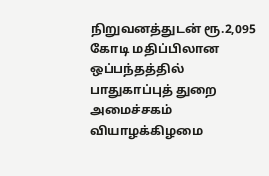நிறுவனத்துடன் ரூ.2,095 கோடி மதிப்பிலான ஒப்பந்தத்தில் பாதுகாப்புத் துறை அமைச்சகம் வியாழக்கிழமை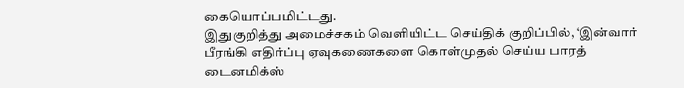கையொப்பமிட்டது.
இதுகுறித்து அமைச்சகம் வெளியிட்ட செய்திக் குறிப்பில், ‘இன்வார் பீரங்கி எதிர்ப்பு ஏவுகணைகளை கொள்முதல் செய்ய பாரத் டைனமிக்ஸ்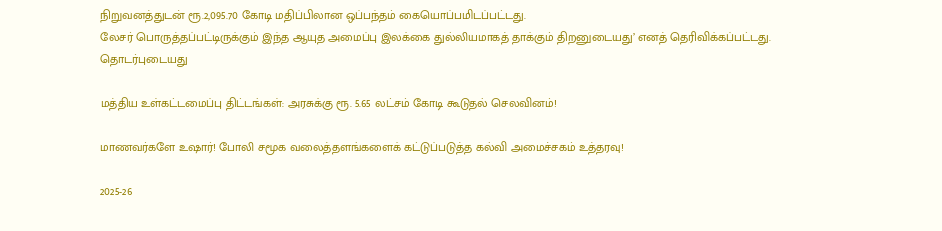நிறுவனத்துடன் ரூ.2,095.70 கோடி மதிப்பிலான ஒப்பந்தம் கையொப்பமிடப்பட்டது.
லேசர் பொருத்தப்பட்டிருக்கும் இந்த ஆயுத அமைப்பு இலக்கை துல்லியமாகத் தாக்கும் திறனுடையது’ எனத் தெரிவிக்கப்பட்டது.
தொடர்புடையது

மத்திய உள்கட்டமைப்பு திட்டங்கள்: அரசுக்கு ரூ. 5.65 லட்சம் கோடி கூடுதல் செலவினம்!

மாணவர்களே உஷார்! போலி சமூக வலைத்தளங்களைக் கட்டுப்படுத்த கல்வி அமைச்சகம் உத்தரவு!

2025-26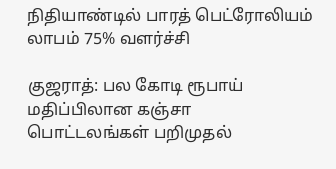நிதியாண்டில் பாரத் பெட்ரோலியம் லாபம் 75% வளர்ச்சி

குஜராத்: பல கோடி ரூபாய் மதிப்பிலான கஞ்சா பொட்டலங்கள் பறிமுதல்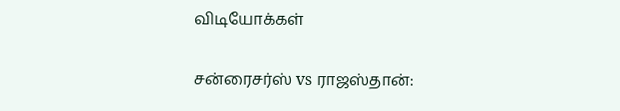விடியோக்கள்

சன்ரைசர்ஸ் vs ராஜஸ்தான்: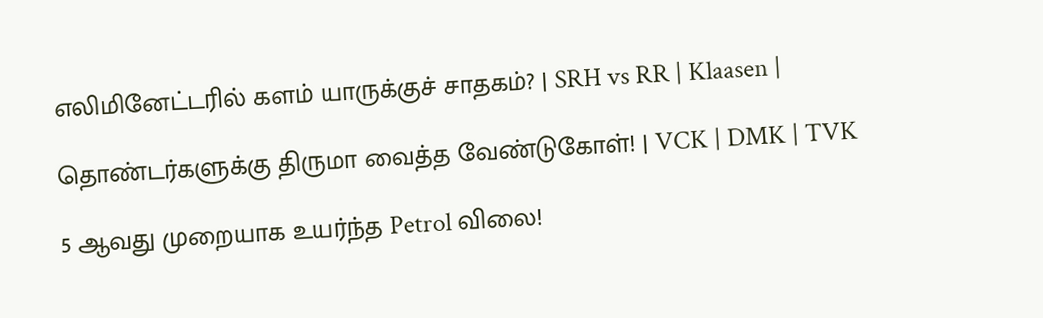எலிமினேட்டரில் களம் யாருக்குச் சாதகம்? | SRH vs RR | Klaasen |

தொண்டர்களுக்கு திருமா வைத்த வேண்டுகோள்! | VCK | DMK | TVK

5 ஆவது முறையாக உயர்ந்த Petrol விலை!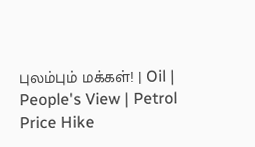புலம்பும் மக்கள்! | Oil | People's View | Petrol Price Hike